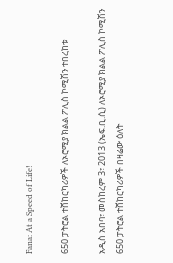Fana: At a Speed of Life!

650 ፓትሮል ተሸከርካሪዎች ለኦሮሚያ ክልል ፖሊስ ኮሚሽን ተበረከቱ

አዲስ አበባ፣ መስከረም 3፣ 2013 (ኤፍ.ቢ.ሲ) ለኦሮሚያ ክልል ፖሊስ ኮሚሽን 650 ፓትሮል ተሸከርካሪዎች በዛሬው ዕለት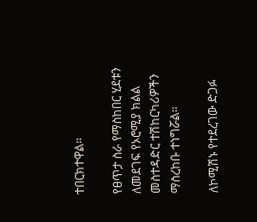ተበርክተዋል።

የፀጥታ ስራ የማስከበር ሂደቱን ለመደገፍ የኦሮሚያ ክልል መስተዳድር ተሽከርካሪዎችን ማስረከቡ ተነግሯል።

ለኮሚሽኑ የተደረገው ድጋፉ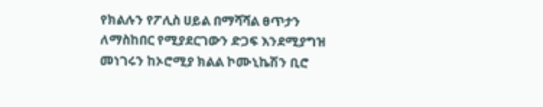የክልሉን የፖሊስ ሀይል በማሻሻል ፀጥታን ለማስከበር የሚያደርገውን ድጋፍ እንደሚያግዝ መነገሩን ከኦሮሚያ ክልል ኮሙኒኬሽን ቢሮ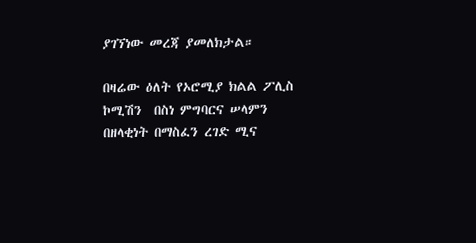ያገኘነው መረጃ ያመለክታል።

በዛሬው ዕለት የኦሮሚያ ክልል ፖሊስ ኮሚሽን  በስነ ምግባርና ሠላምን በዘላቂነት በማስፈን ረገድ ሚና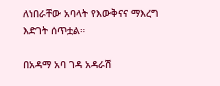ለነበራቸው አባላት የእውቅናና ማእረግ እድገት ሰጥቷል።

በአዳማ አባ ገዳ አዳራሽ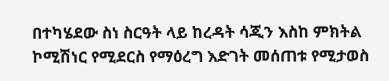በተካሄደው ስነ ስርዓት ላይ ከረዳት ሳጂን እስከ ምክትል ኮሚሽነር የሚደርስ የማዕረግ እድገት መሰጠቱ የሚታወስ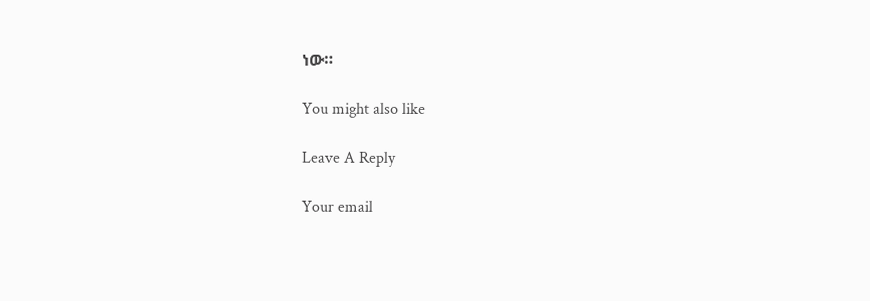ነው።

You might also like

Leave A Reply

Your email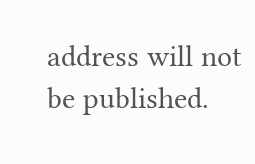address will not be published.